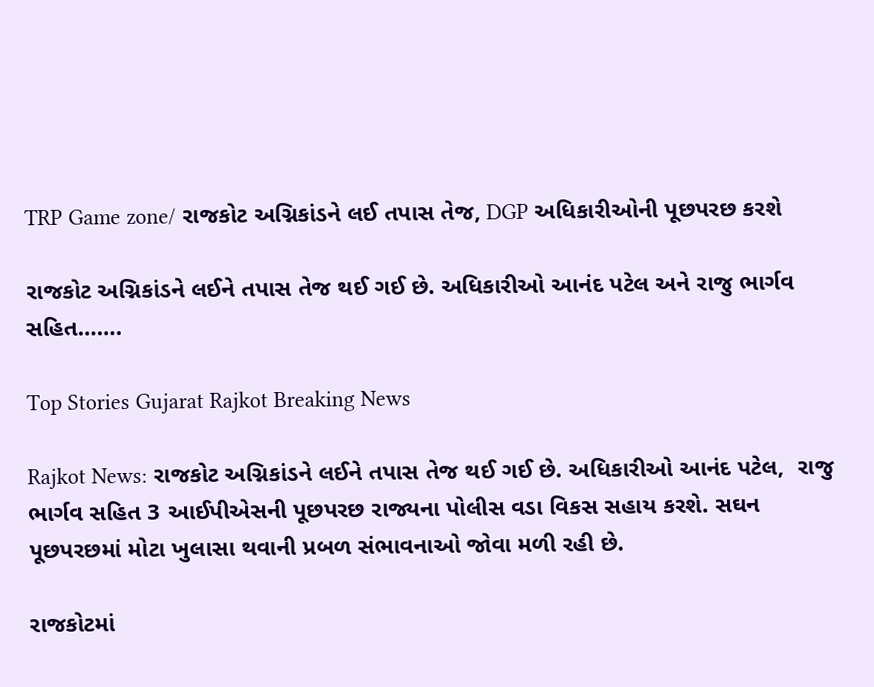TRP Game zone/ રાજકોટ અગ્નિકાંડને લઈ તપાસ તેજ, DGP અધિકારીઓની પૂછપરછ કરશે

રાજકોટ અગ્નિકાંડને લઈને તપાસ તેજ થઈ ગઈ છે. અધિકારીઓ આનંદ પટેલ અને રાજુ ભાર્ગવ સહિત…….

Top Stories Gujarat Rajkot Breaking News

Rajkot News: રાજકોટ અગ્નિકાંડને લઈને તપાસ તેજ થઈ ગઈ છે. અધિકારીઓ આનંદ પટેલ,  રાજુ ભાર્ગવ સહિત 3 આઈપીએસની પૂછપરછ રાજ્યના પોલીસ વડા વિકસ સહાય કરશે. સઘન પૂછપરછમાં મોટા ખુલાસા થવાની પ્રબળ સંભાવનાઓ જોવા મળી રહી છે.

રાજકોટમાં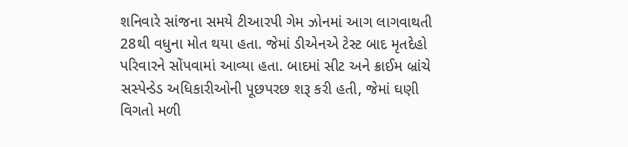શનિવારે સાંજના સમયે ટીઆરપી ગેમ ઝોનમાં આગ લાગવાથતી 28થી વધુના મોત થયા હતા. જેમાં ડીએનએ ટેસ્ટ બાદ મૃતદેહો પરિવારને સોંપવામાં આવ્યા હતા. બાદમાં સીટ અને ક્રાઈમ બ્રાંચે સસ્પેન્ડેડ અધિકારીઓની પૂછપરછ શરૂ કરી હતી, જેમાં ઘણી વિગતો મળી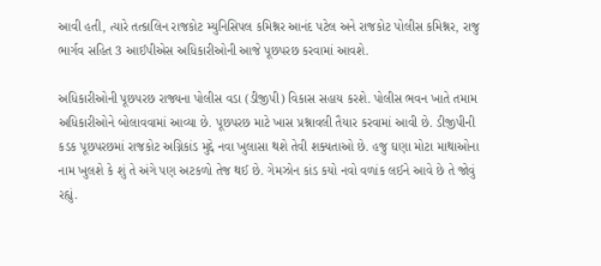આવી હતી, ત્યારે તત્કાલિન રાજકોટ મ્યુનિસિપલ કમિશ્નર આનંદ પટેલ અને રાજકોટ પોલીસ કમિશ્નર, રાજુ ભાર્ગવ સહિત 3 આઈપીએસ અધિકારીઓની આજે પૂછપરછ કરવામાં આવશે.

અધિકારીઓની પૂછપરછ રાજ્યના પોલીસ વડા (ડીજીપી) વિકાસ સહાય કરશે. પોલીસ ભવન ખાતે તમામ અધિકારીઓને બોલાવવામાં આવ્યા છે. પૂછપરછ માટે ખાસ પ્રશ્નાવલી તૈયાર કરવામાં આવી છે. ડીજીપીની કડક પૂછપરછમાં રાજકોટ અગ્નિકાંડ મુદ્દે નવા ખુલાસા થશે તેવી શક્યતાઓ છે. હજુ ઘણા મોટા માથાઓના નામ ખુલશે કે શું તે અંગે પણ અટકળો તેજ થઈ છે. ગેમઝોન કાંડ કયો નવો વળાંક લઈને આવે છે તે જોવું રહ્યું.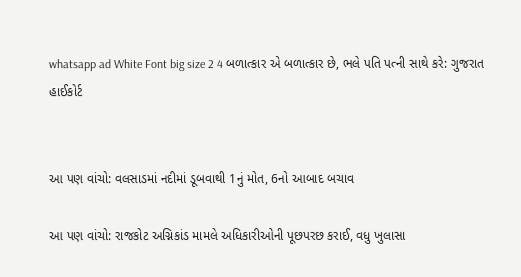whatsapp ad White Font big size 2 4 બળાત્કાર એ બળાત્કાર છે, ભલે પતિ પત્ની સાથે કરે: ગુજરાત હાઈકોર્ટ


આ પણ વાંચો: વલસાડમાં નદીમાં ડૂબવાથી 1નું મોત, 6નો આબાદ બચાવ

આ પણ વાંચો: રાજકોટ અગ્નિકાંડ મામલે અધિકારીઓની પૂછપરછ કરાઈ, વધુ ખુલાસા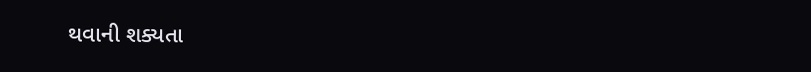થવાની શક્યતા